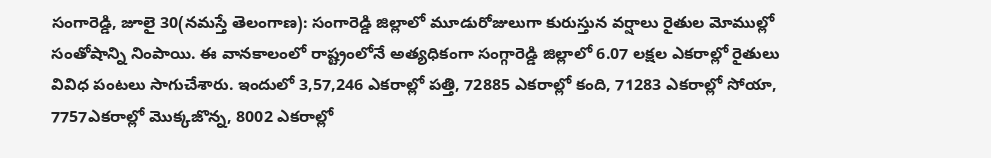సంగారెడ్డి, జూలై 30(నమస్తే తెలంగాణ): సంగారెడ్డి జిల్లాలో మూడురోజులుగా కురుస్తున వర్షాలు రైతుల మోముల్లో సంతోషాన్ని నింపాయి. ఈ వానకాలంలో రాష్ట్రంలోనే అత్యధికంగా సంగ్గారెడ్డి జిల్లాలో 6.07 లక్షల ఎకరాల్లో రైతులు వివిధ పంటలు సాగుచేశారు. ఇందులో 3,57,246 ఎకరాల్లో పత్తి, 72885 ఎకరాల్లో కంది, 71283 ఎకరాల్లో సోయా, 7757ఎకరాల్లో మొక్కజొన్న, 8002 ఎకరాల్లో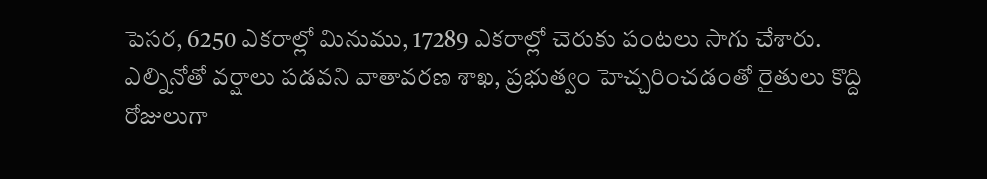పెసర, 6250 ఎకరాల్లో మినుము, 17289 ఎకరాల్లో చెరుకు పంటలు సాగు చేశారు.
ఎల్నినోతో వర్షాలు పడవని వాతావరణ శాఖ, ప్రభుత్వం హెచ్చరించడంతో రైతులు కొద్ది రోజులుగా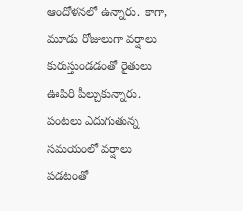ఆందోళనలో ఉన్నారు. కాగా, మూడు రోజులుగా వర్షాలు కురుస్తుండడంతో రైతులు ఊపిరి పీల్చుకున్నారు. పంటలు ఎదుగుతున్న సమయంలో వర్షాలు పడటంతో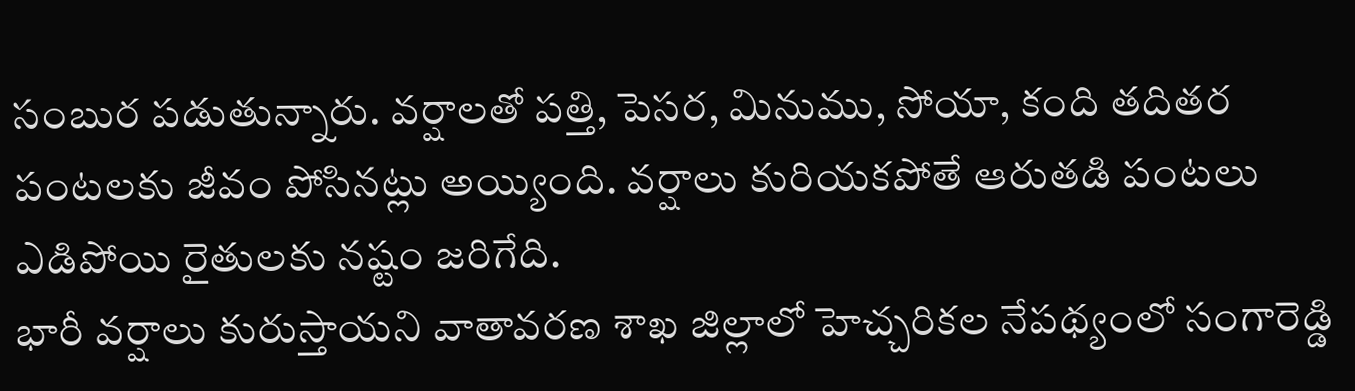సంబుర పడుతున్నారు. వర్షాలతో పత్తి, పెసర, మినుము, సోయా, కంది తదితర పంటలకు జీవం పోసినట్లు అయ్యింది. వర్షాలు కురియకపోతే ఆరుతడి పంటలు ఎడిపోయి రైతులకు నష్టం జరిగేది.
భారీ వర్షాలు కురుస్తాయని వాతావరణ శాఖ జిల్లాలో హెచ్చరికల నేపథ్యంలో సంగారెడ్డి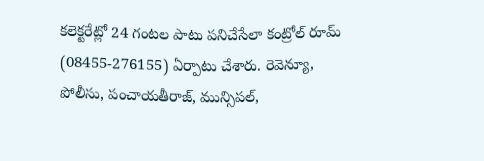కలెక్టరేట్లో 24 గంటల పాటు పనిచేసేలా కంట్రోల్ రూమ్ (08455-276155) ఏర్పాటు చేశారు. రెవెన్యూ, పోలీసు, పంచాయతీరాజ్, మున్సిపల్,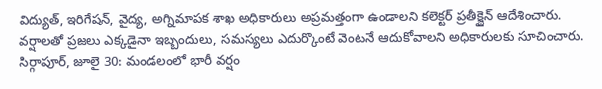విద్యుత్, ఇరిగేషన్, వైద్య, అగ్నిమాపక శాఖ అధికారులు అప్రమత్తంగా ఉండాలని కలెక్టర్ ప్రతీక్జైన్ ఆదేశించారు. వర్షాలతో ప్రజలు ఎక్కడైనా ఇబ్బందులు, సమస్యలు ఎదుర్కొంటే వెంటనే ఆదుకోవాలని అధికారులకు సూచించారు.
సిర్గాపూర్, జూలై 30: మండలంలో భారీ వర్షం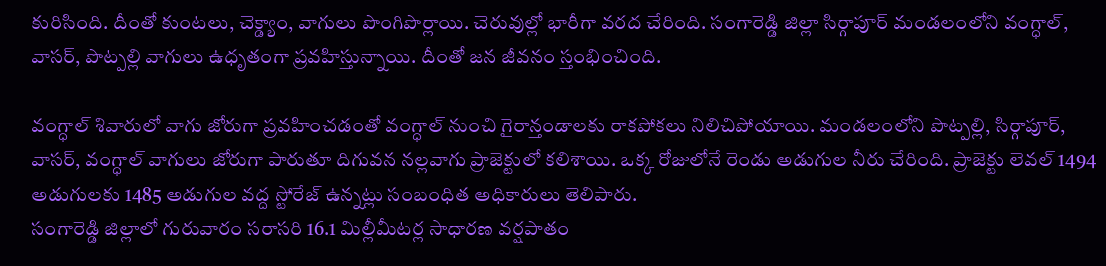కురిసింది. దీంతో కుంటలు, చెక్డ్యాం, వాగులు పొంగిపొర్లాయి. చెరువుల్లో భారీగా వరద చేరింది. సంగారెడ్డి జిల్లా సిర్గాపూర్ మండలంలోని వంగ్ధాల్, వాసర్, పొట్పల్లి వాగులు ఉధృతంగా ప్రవహిస్తున్నాయి. దీంతో జన జీవనం స్తంభించింది.

వంగ్ధాల్ శివారులో వాగు జోరుగా ప్రవహించడంతో వంగ్ధాల్ నుంచి గైరాన్తండాలకు రాకపోకలు నిలిచిపోయాయి. మండలంలోని పొట్పల్లి, సిర్గాపూర్, వాసర్, వంగ్ధాల్ వాగులు జోరుగా పారుతూ దిగువన నల్లవాగు ప్రాజెక్టులో కలిశాయి. ఒక్క రోజులోనే రెండు అడుగుల నీరు చేరింది. ప్రాజెక్టు లెవల్ 1494 అడుగులకు 1485 అడుగుల వద్ద స్టోరేజ్ ఉన్నట్లు సంబంధిత అధికారులు తెలిపారు.
సంగారెడ్డి జిల్లాలో గురువారం సరాసరి 16.1 మిల్లీమీటర్ల సాధారణ వర్షపాతం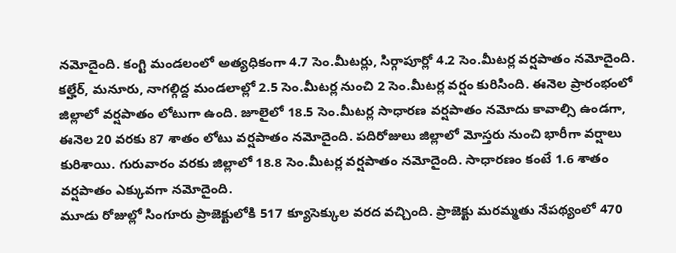నమోదైంది. కంగ్టి మండలంలో అత్యధికంగా 4.7 సెం.మీటర్లు, సిర్గాపూర్లో 4.2 సెం.మీటర్ల వర్షపాతం నమోదైంది. కల్హేర్, మనూరు, నాగల్గిద్ద మండలాల్లో 2.5 సెం.మీటర్ల నుంచి 2 సెం.మీటర్ల వర్షం కురిసింది. ఈనెల ప్రారంభంలో జిల్లాలో వర్షపాతం లోటుగా ఉంది. జూలైలో 18.5 సెం.మీటర్ల సాధారణ వర్షపాతం నమోదు కావాల్సి ఉండగా, ఈనెల 20 వరకు 87 శాతం లోటు వర్షపాతం నమోదైంది. పదిరోజులు జిల్లాలో మోస్తరు నుంచి భారీగా వర్షాలు కురిశాయి. గురువారం వరకు జిల్లాలో 18.8 సెం.మీటర్ల వర్షపాతం నమోదైంది. సాధారణం కంటే 1.6 శాతం వర్షపాతం ఎక్కువగా నమోదైంది.
మూడు రోజుల్లో సింగూరు ప్రాజెక్టులోకి 517 క్యూసెక్కుల వరద వచ్చింది. ప్రాజెక్టు మరమ్మతు నేపథ్యంలో 470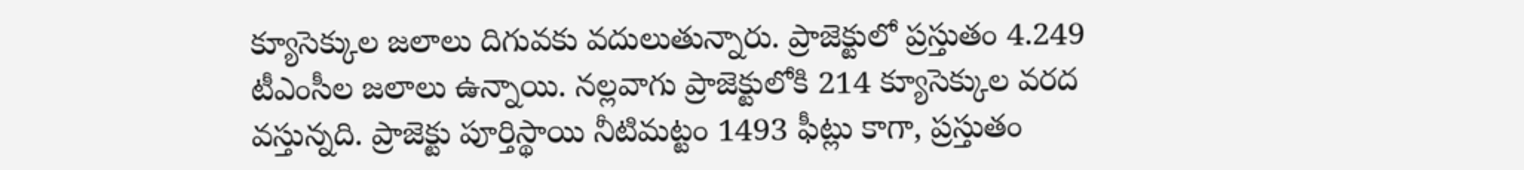క్యూసెక్కుల జలాలు దిగువకు వదులుతున్నారు. ప్రాజెక్టులో ప్రస్తుతం 4.249 టీఎంసీల జలాలు ఉన్నాయి. నల్లవాగు ప్రాజెక్టులోకి 214 క్యూసెక్కుల వరద వస్తున్నది. ప్రాజెక్టు పూర్తిస్థాయి నీటిమట్టం 1493 ఫీట్లు కాగా, ప్రస్తుతం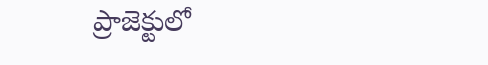ప్రాజెక్టులో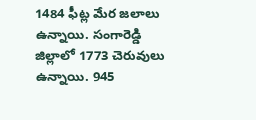1484 ఫీట్ల మేర జలాలు ఉన్నాయి. సంగారెడ్డి జిల్లాలో 1773 చెరువులు ఉన్నాయి. 945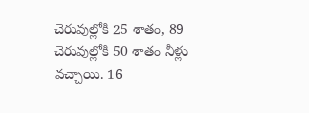చెరువుల్లోకి 25 శాతం, 89 చెరువుల్లోకి 50 శాతం నీళ్లు వచ్చాయి. 16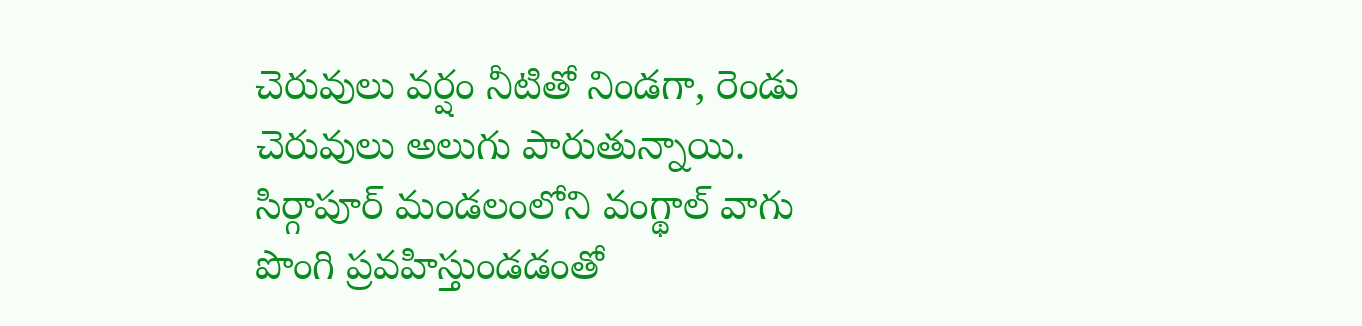చెరువులు వర్షం నీటితో నిండగా, రెండు చెరువులు అలుగు పారుతున్నాయి. సిర్గాపూర్ మండలంలోని వంగ్థాల్ వాగు పొంగి ప్రవహిస్తుండడంతో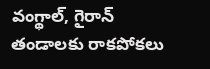వంగ్థాల్, గైరాన్ తండాలకు రాకపోకలు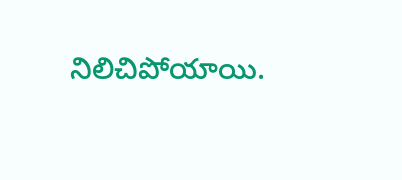నిలిచిపోయాయి.